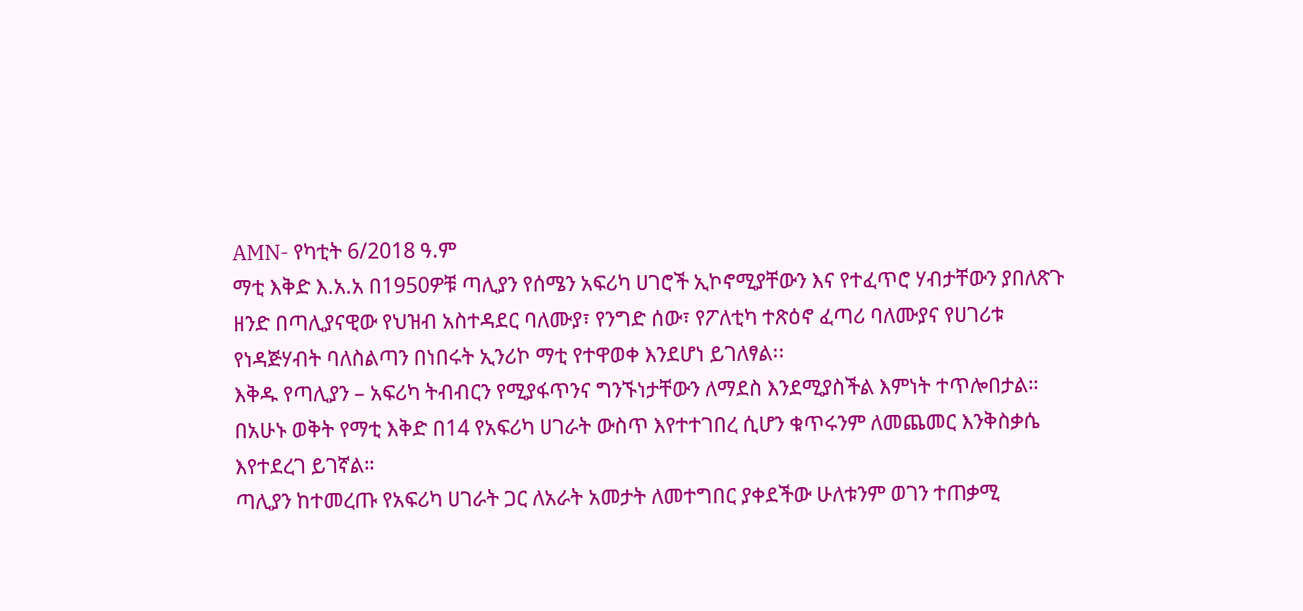AMN- የካቲት 6/2018 ዓ.ም
ማቲ እቅድ እ.አ.አ በ1950ዎቹ ጣሊያን የሰሜን አፍሪካ ሀገሮች ኢኮኖሚያቸውን እና የተፈጥሮ ሃብታቸውን ያበለጽጉ ዘንድ በጣሊያናዊው የህዝብ አስተዳደር ባለሙያ፣ የንግድ ሰው፣ የፖለቲካ ተጽዕኖ ፈጣሪ ባለሙያና የሀገሪቱ የነዳጅሃብት ባለስልጣን በነበሩት ኢንሪኮ ማቲ የተዋወቀ እንደሆነ ይገለፃል፡፡
እቅዱ የጣሊያን – አፍሪካ ትብብርን የሚያፋጥንና ግንኙነታቸውን ለማደስ እንደሚያስችል እምነት ተጥሎበታል።
በአሁኑ ወቅት የማቲ እቅድ በ14 የአፍሪካ ሀገራት ውስጥ እየተተገበረ ሲሆን ቁጥሩንም ለመጨመር እንቅስቃሴ እየተደረገ ይገኛል።
ጣሊያን ከተመረጡ የአፍሪካ ሀገራት ጋር ለአራት አመታት ለመተግበር ያቀደችው ሁለቱንም ወገን ተጠቃሚ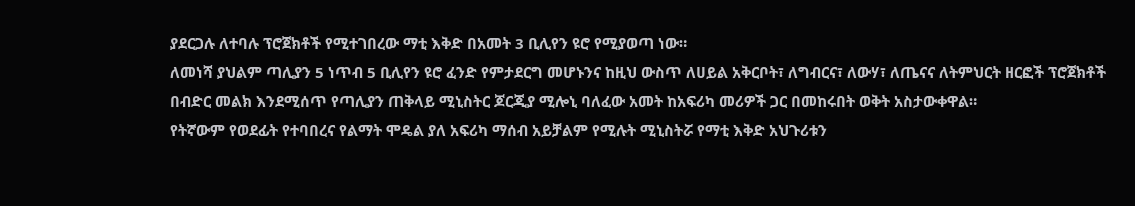ያደርጋሉ ለተባሉ ፕሮጀክቶች የሚተገበረው ማቲ እቅድ በአመት 3 ቢሊየን ዩሮ የሚያወጣ ነው።
ለመነሻ ያህልም ጣሊያን 5 ነጥብ 5 ቢሊየን ዩሮ ፈንድ የምታደርግ መሆኑንና ከዚህ ውስጥ ለሀይል አቅርቦት፣ ለግብርና፣ ለውሃ፣ ለጤናና ለትምህርት ዘርፎች ፕሮጀክቶች በብድር መልክ እንደሚሰጥ የጣሊያን ጠቅላይ ሚኒስትር ጆርጂያ ሚሎኒ ባለፈው አመት ከአፍሪካ መሪዎች ጋር በመከሩበት ወቅት አስታውቀዋል።
የትኛውም የወደፊት የተባበረና የልማት ሞዴል ያለ አፍሪካ ማሰብ አይቻልም የሚሉት ሚኒስትሯ የማቲ እቅድ አህጉሪቱን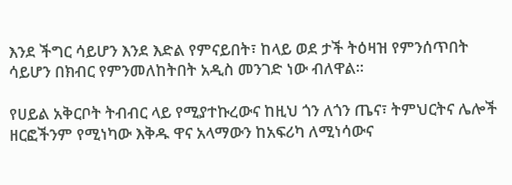እንደ ችግር ሳይሆን እንደ እድል የምናይበት፣ ከላይ ወደ ታች ትዕዛዝ የምንሰጥበት ሳይሆን በክብር የምንመለከትበት አዲስ መንገድ ነው ብለዋል።

የሀይል አቅርቦት ትብብር ላይ የሚያተኩረውና ከዚህ ጎን ለጎን ጤና፣ ትምህርትና ሌሎች ዘርፎችንም የሚነካው እቅዱ ዋና አላማውን ከአፍሪካ ለሚነሳውና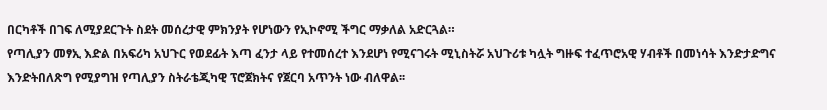በርካቶች በገፍ ለሚያደርጉት ስደት መሰረታዊ ምክንያት የሆነውን የኢኮኖሚ ችግር ማቃለል አድርጓል።
የጣሊያን መፃኢ እድል በአፍሪካ አህጉር የወደፊት እጣ ፈንታ ላይ የተመሰረተ እንደሆነ የሚናገሩት ሚኒስትሯ አህጉሪቱ ካሏት ግዙፍ ተፈጥሮአዊ ሃብቶች በመነሳት እንድታድግና እንድትበለጽግ የሚያግዝ የጣሊያን ስትራቴጂካዊ ፕሮጀክትና የጀርባ አጥንት ነው ብለዋል፡፡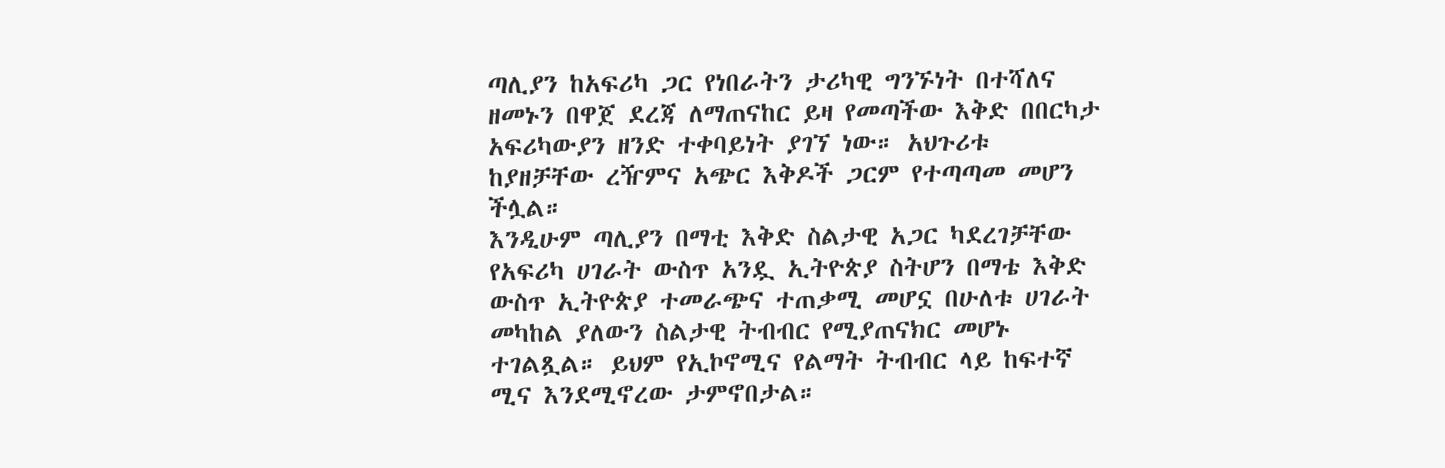ጣሊያን ከአፍሪካ ጋር የነበራትን ታሪካዊ ግንኙነት በተሻለና ዘመኑን በዋጀ ደረጃ ለማጠናከር ይዛ የመጣችው እቅድ በበርካታ አፍሪካውያን ዘንድ ተቀባይነት ያገኘ ነው። አህጉሪቱ ከያዘቻቸው ረዥምና አጭር እቅዶች ጋርም የተጣጣመ መሆን ችሏል።
እንዲሁም ጣሊያን በማቲ እቅድ ስልታዊ አጋር ካደረገቻቸው የአፍሪካ ሀገራት ውስጥ አንዷ ኢትዮጵያ ስትሆን በማቴ እቅድ ውስጥ ኢትዮጵያ ተመራጭና ተጠቃሚ መሆኗ በሁለቱ ሀገራት መካከል ያለውን ስልታዊ ትብብር የሚያጠናክር መሆኑ ተገልጿል። ይህም የኢኮኖሚና የልማት ትብብር ላይ ከፍተኛ ሚና እንደሚኖረው ታምኖበታል።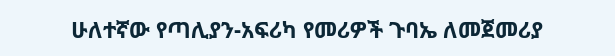ሁለተኛው የጣሊያን-አፍሪካ የመሪዎች ጉባኤ ለመጀመሪያ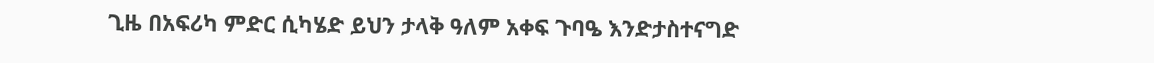ጊዜ በአፍሪካ ምድር ሲካሄድ ይህን ታላቅ ዓለም አቀፍ ጉባዔ እንድታስተናግድ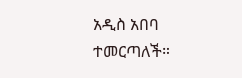አዲስ አበባ ተመርጣለች።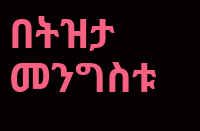በትዝታ መንግስቱ